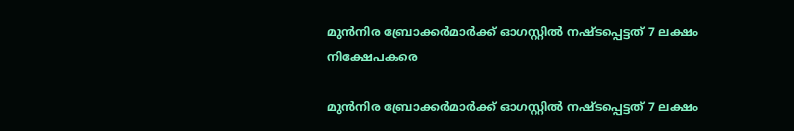മുന്‍നിര ബ്രോക്കര്‍മാര്‍ക്ക്‌ ഓഗസ്റ്റില്‍ നഷ്ടപ്പെട്ടത് 7 ലക്ഷം നിക്ഷേപകരെ

മുന്‍നിര ബ്രോക്കര്‍മാര്‍ക്ക്‌ ഓഗസ്റ്റില്‍ നഷ്ടപ്പെട്ടത് 7 ലക്ഷം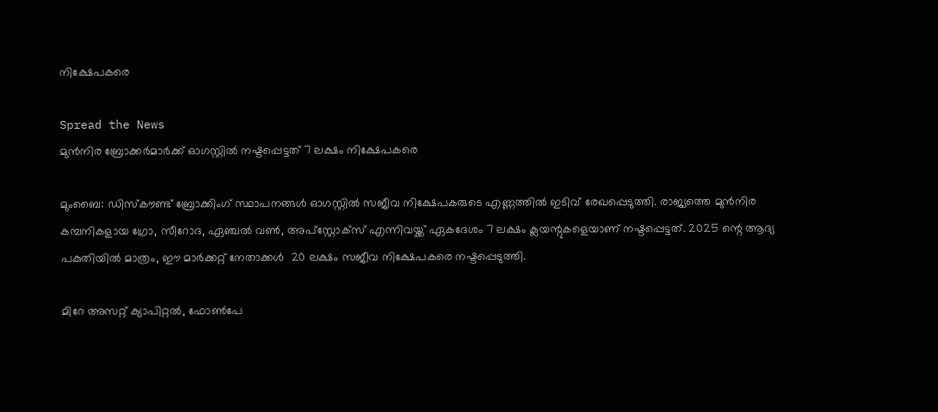നിക്ഷേപകരെ

Spread the News
മുന്‍നിര ബ്രോക്കര്‍മാര്‍ക്ക്‌ ഓഗസ്റ്റില്‍ നഷ്ടപ്പെട്ടത് 7 ലക്ഷം നിക്ഷേപകരെ

മുംബൈ: ഡിസ്‌കൗണ്ട് ബ്രോക്കിംഗ് സ്ഥാപനങ്ങള്‍ ഓഗസ്റ്റില്‍ സജീവ നിക്ഷേപകരുടെ എണ്ണത്തില്‍ ഇടിവ് രേഖപ്പെടുത്തി. രാജ്യത്തെ മുന്‍നിര കമ്പനികളായ ഗ്രോ, സീറോദ, ഏഞ്ചല്‍ വണ്‍, അപ്സ്റ്റോക്സ് എന്നിവയ്ക്ക് ഏകദേശം 7 ലക്ഷം ക്ലയന്റുകളെയാണ് നഷ്ടപ്പെട്ടത്. 2025 ന്റെ ആദ്യ പകുതിയില്‍ മാത്രം, ഈ മാര്‍ക്കറ്റ് നേതാക്കള്‍  20 ലക്ഷം സജീവ നിക്ഷേപകരെ നഷ്ടപ്പെടുത്തി.

മിറേ അസറ്റ് ക്യാപിറ്റല്‍, ഫോണ്‍പേ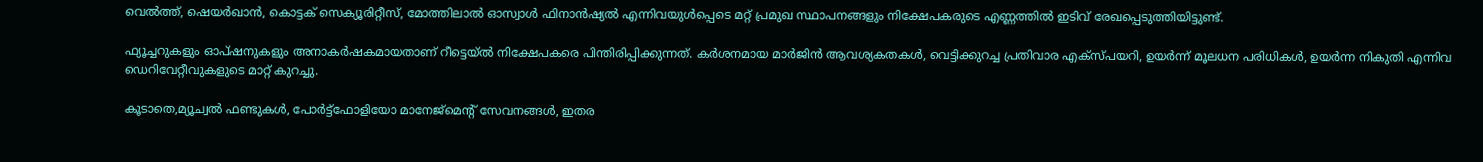വെല്‍ത്ത്, ഷെയര്‍ഖാന്‍, കൊട്ടക് സെക്യൂരിറ്റീസ്, മോത്തിലാല്‍ ഓസ്വാള്‍ ഫിനാന്‍ഷ്യല്‍ എന്നിവയുള്‍പ്പെടെ മറ്റ് പ്രമുഖ സ്ഥാപനങ്ങളും നിക്ഷേപകരുടെ എണ്ണത്തില്‍ ഇടിവ് രേഖപ്പെടുത്തിയിട്ടുണ്ട്.

ഫ്യൂച്ചറുകളും ഓപ്ഷനുകളും അനാകര്‍ഷകമായതാണ് റീട്ടെയ്ല്‍ നിക്ഷേപകരെ പിന്തിരിപ്പിക്കുന്നത്. കര്‍ശനമായ മാര്‍ജിന്‍ ആവശ്യകതകള്‍, വെട്ടിക്കുറച്ച പ്രതിവാര എക്‌സ്പയറി, ഉയര്‍ന്ന് മൂലധന പരിധികള്‍, ഉയര്‍ന്ന നികുതി എന്നിവ ഡെറിവേറ്റീവുകളുടെ മാറ്റ് കുറച്ചു.

കൂടാതെ,മ്യൂച്വല്‍ ഫണ്ടുകള്‍, പോര്‍ട്ട്ഫോളിയോ മാനേജ്മെന്റ് സേവനങ്ങള്‍, ഇതര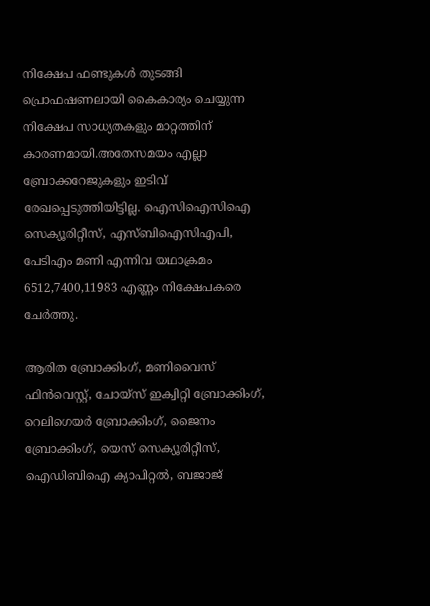നിക്ഷേപ ഫണ്ടുകള്‍ തുടങ്ങി പ്രൊഫഷണലായി കൈകാര്യം ചെയ്യുന്ന നിക്ഷേപ സാധ്യതകളും മാറ്റത്തിന് കാരണമായി.അതേസമയം എല്ലാ ബ്രോക്കറേജുകളും ഇടിവ് രേഖപ്പെടുത്തിയിട്ടില്ല. ഐസിഐസിഐ സെക്യൂരിറ്റീസ്, എസ്ബിഐസിഎപി, പേടിഎം മണി എന്നിവ യഥാക്രമം 6512,7400,11983 എണ്ണം നിക്ഷേപകരെ ചേര്‍ത്തു.

ആരിത ബ്രോക്കിംഗ്, മണിവൈസ് ഫിന്‍വെസ്റ്റ്, ചോയ്സ് ഇക്വിറ്റി ബ്രോക്കിംഗ്, റെലിഗെയര്‍ ബ്രോക്കിംഗ്, ജൈനം ബ്രോക്കിംഗ്, യെസ് സെക്യൂരിറ്റീസ്, ഐഡിബിഐ ക്യാപിറ്റല്‍, ബജാജ്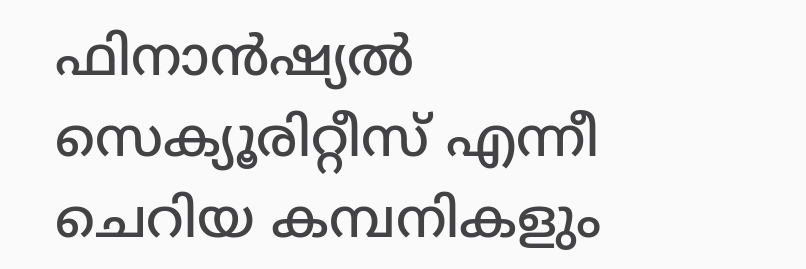ഫിനാന്‍ഷ്യല്‍ സെക്യൂരിറ്റീസ് എന്നീ ചെറിയ കമ്പനികളും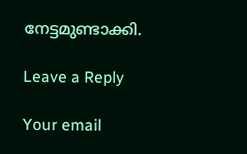നേട്ടമുണ്ടാക്കി.

Leave a Reply

Your email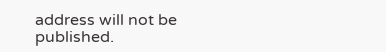address will not be published.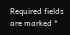Required fields are marked *